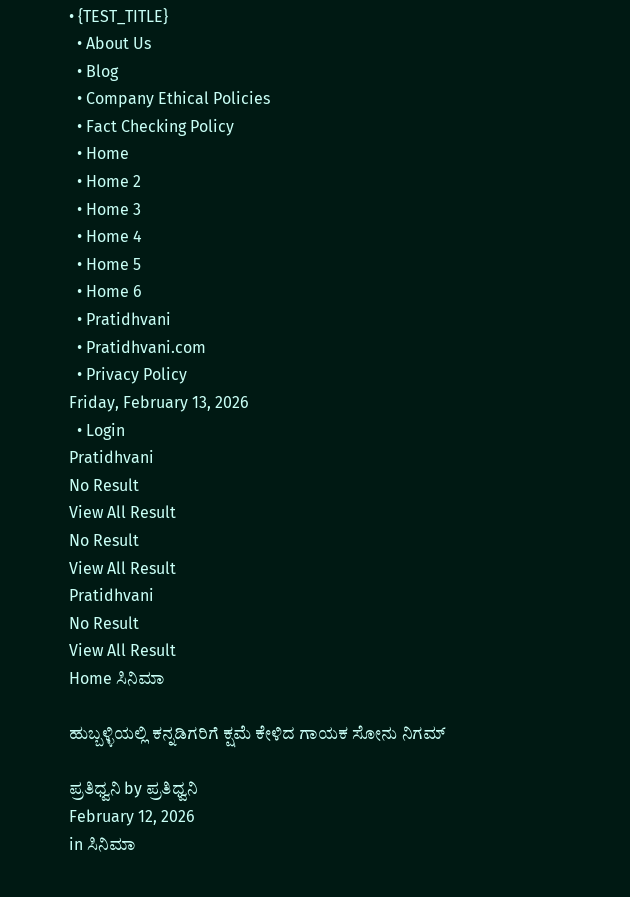• {TEST_TITLE}
  • About Us
  • Blog
  • Company Ethical Policies
  • Fact Checking Policy
  • Home
  • Home 2
  • Home 3
  • Home 4
  • Home 5
  • Home 6
  • Pratidhvani
  • Pratidhvani.com
  • Privacy Policy
Friday, February 13, 2026
  • Login
Pratidhvani
No Result
View All Result
No Result
View All Result
Pratidhvani
No Result
View All Result
Home ಸಿನಿಮಾ

ಹುಬ್ಬಳ್ಳಿಯಲ್ಲಿ ಕನ್ನಡಿಗರಿಗೆ ಕ್ಷಮೆ ಕೇಳಿದ ಗಾಯಕ ಸೋನು ನಿಗಮ್

ಪ್ರತಿಧ್ವನಿ by ಪ್ರತಿಧ್ವನಿ
February 12, 2026
in ಸಿನಿಮಾ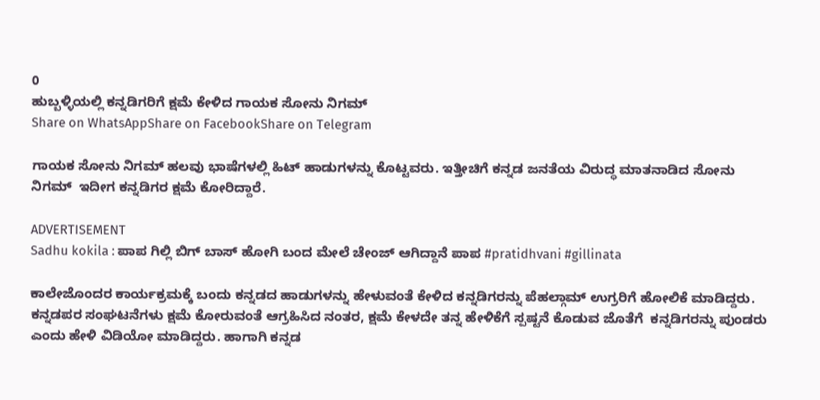0
ಹುಬ್ಬಳ್ಳಿಯಲ್ಲಿ ಕನ್ನಡಿಗರಿಗೆ ಕ್ಷಮೆ ಕೇಳಿದ ಗಾಯಕ ಸೋನು ನಿಗಮ್
Share on WhatsAppShare on FacebookShare on Telegram

ಗಾಯಕ ಸೋನು ನಿಗಮ್ ಹಲವು ಭಾಷೆಗಳಲ್ಲಿ ಹಿಟ್ ಹಾಡುಗಳನ್ನು ಕೊಟ್ಟವರು. ಇತ್ತೀಚಿಗೆ ಕನ್ನಡ ಜನತೆಯ ವಿರುದ್ಧ ಮಾತನಾಡಿದ ಸೋನು ನಿಗಮ್  ಇದೀಗ ಕನ್ನಡಿಗರ ಕ್ಷಮೆ ಕೋರಿದ್ದಾರೆ.

ADVERTISEMENT
Sadhu kokila : ಪಾಪ ಗಿಲ್ಲಿ ಬಿಗ್ ಬಾಸ್ ಹೋಗಿ ಬಂದ ಮೇಲೆ ಚೇಂಜ್ ಆಗಿದ್ದಾನೆ ಪಾಪ #pratidhvani #gillinata

ಕಾಲೇಜೊಂದರ ಕಾರ್ಯಕ್ರಮಕ್ಕೆ ಬಂದು ಕನ್ನಡದ ಹಾಡುಗಳನ್ನು ಹೇಳುವಂತೆ ಕೇಳಿದ ಕನ್ನಡಿಗರನ್ನು ಪೆಹಲ್ಗಾಮ್ ಉಗ್ರರಿಗೆ ಹೋಲಿಕೆ ಮಾಡಿದ್ದರು. ಕನ್ನಡಪರ ಸಂಘಟನೆಗಳು ಕ್ಷಮೆ ಕೋರುವಂತೆ ಆಗ್ರಹಿಸಿದ ನಂತರ, ಕ್ಷಮೆ ಕೇಳದೇ ತನ್ನ ಹೇಳಿಕೆಗೆ ಸ್ಪಷ್ಟನೆ ಕೊಡುವ ಜೊತೆಗೆ  ಕನ್ನಡಿಗರನ್ನು ಪುಂಡರು ಎಂದು ಹೇಳಿ ವಿಡಿಯೋ ಮಾಡಿದ್ದರು. ಹಾಗಾಗಿ ಕನ್ನಡ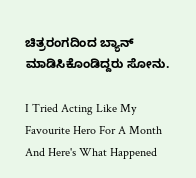ಚಿತ್ರರಂಗದಿಂದ ಬ್ಯಾನ್ ಮಾಡಿಸಿಕೊಂಡಿದ್ದರು ಸೋನು.

I Tried Acting Like My Favourite Hero For A Month And Here's What Happened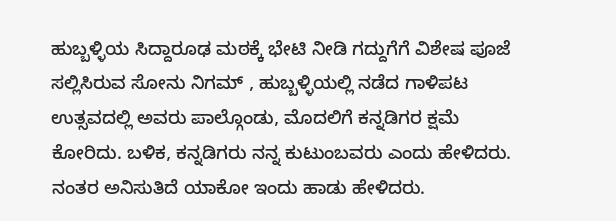ಹುಬ್ಬಳ್ಳಿಯ ಸಿದ್ದಾರೂಢ ಮಠಕ್ಕೆ ಭೇಟಿ ನೀಡಿ ಗದ್ದುಗೆಗೆ ವಿಶೇಷ ಪೂಜೆ ಸಲ್ಲಿಸಿರುವ ಸೋನು ನಿಗಮ್ , ಹುಬ್ಬಳ್ಳಿಯಲ್ಲಿ ನಡೆದ ಗಾಳಿಪಟ ಉತ್ಸವದಲ್ಲಿ ಅವರು ಪಾಲ್ಗೊಂಡು, ಮೊದಲಿಗೆ ಕನ್ನಡಿಗರ ಕ್ಷಮೆ ಕೋರಿದು. ಬಳಿಕ, ಕನ್ನಡಿಗರು ನನ್ನ ಕುಟುಂಬವರು ಎಂದು ಹೇಳಿದರು. ನಂತರ ಅನಿಸುತಿದೆ ಯಾಕೋ ಇಂದು ಹಾಡು ಹೇಳಿದರು.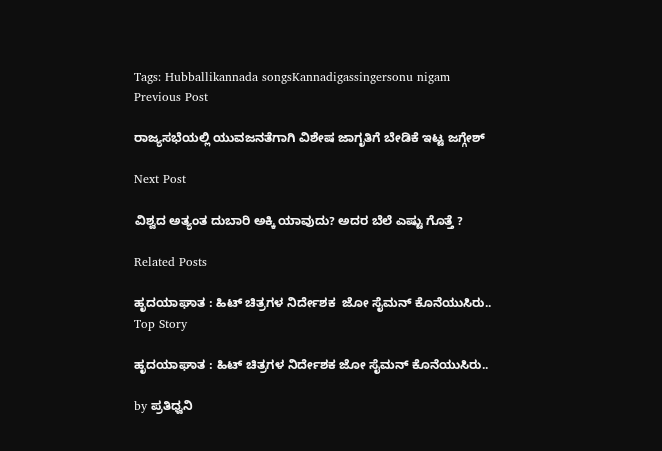Tags: Hubballikannada songsKannadigassingersonu nigam
Previous Post

ರಾಜ್ಯಸಭೆಯಲ್ಲಿ ಯುವಜನತೆಗಾಗಿ ವಿಶೇಷ ಜಾಗೃತಿಗೆ ಬೇಡಿಕೆ ಇಟ್ಟ ಜಗ್ಗೇಶ್

Next Post

ವಿಶ್ವದ ಅತ್ಯಂತ ದುಬಾರಿ ಅಕ್ಕಿ ಯಾವುದು? ಅದರ ಬೆಲೆ‌ ಎಷ್ಟು ಗೊತ್ತೆ ?

Related Posts

ಹೃದಯಾಘಾತ : ಹಿಟ್‌ ಚಿತ್ರಗಳ ನಿರ್ದೇಶಕ  ಜೋ ಸೈಮನ್‌ ಕೊನೆಯುಸಿರು..
Top Story

ಹೃದಯಾಘಾತ : ಹಿಟ್‌ ಚಿತ್ರಗಳ ನಿರ್ದೇಶಕ ಜೋ ಸೈಮನ್‌ ಕೊನೆಯುಸಿರು..

by ಪ್ರತಿಧ್ವನಿ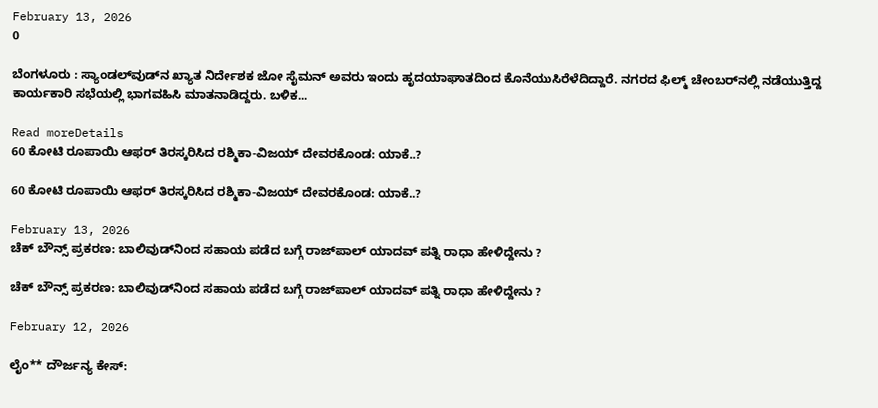February 13, 2026
0

ಬೆಂಗಳೂರು : ಸ್ಯಾಂಡಲ್‌ವುಡ್‌ನ ಖ್ಯಾತ ನಿರ್ದೇಶಕ ಜೋ ಸೈಮನ್‌ ಅವರು ಇಂದು ಹೃದಯಾಘಾತದಿಂದ ಕೊನೆಯುಸಿರೆಳೆದಿದ್ದಾರೆ. ನಗರದ ಫಿಲ್ಮ್‌ ಚೇಂಬರ್‌ನಲ್ಲಿ ನಡೆಯುತ್ತಿದ್ದ ಕಾರ್ಯಕಾರಿ ಸಭೆಯಲ್ಲಿ ಭಾಗವಹಿಸಿ ಮಾತನಾಡಿದ್ದರು. ಬಳಿಕ...

Read moreDetails
60 ಕೋಟಿ ರೂಪಾಯಿ ಆಫರ್‌ ತಿರಸ್ಕರಿಸಿದ ರಶ್ಮಿಕಾ-ವಿಜಯ್ ದೇವರಕೊಂಡ: ಯಾಕೆ..?

60 ಕೋಟಿ ರೂಪಾಯಿ ಆಫರ್‌ ತಿರಸ್ಕರಿಸಿದ ರಶ್ಮಿಕಾ-ವಿಜಯ್ ದೇವರಕೊಂಡ: ಯಾಕೆ..?

February 13, 2026
ಚೆಕ್ ಬೌನ್ಸ್ ಪ್ರಕರಣ: ಬಾಲಿವುಡ್‌ನಿಂದ ಸಹಾಯ ಪಡೆದ ಬಗ್ಗೆ ರಾಜ್‌ಪಾಲ್ ಯಾದವ್ ಪತ್ನಿ ರಾಧಾ ಹೇಳಿದ್ದೇನು ?

ಚೆಕ್ ಬೌನ್ಸ್ ಪ್ರಕರಣ: ಬಾಲಿವುಡ್‌ನಿಂದ ಸಹಾಯ ಪಡೆದ ಬಗ್ಗೆ ರಾಜ್‌ಪಾಲ್ ಯಾದವ್ ಪತ್ನಿ ರಾಧಾ ಹೇಳಿದ್ದೇನು ?

February 12, 2026

ಲೈಂ** ದೌರ್ಜನ್ಯ ಕೇಸ್‌: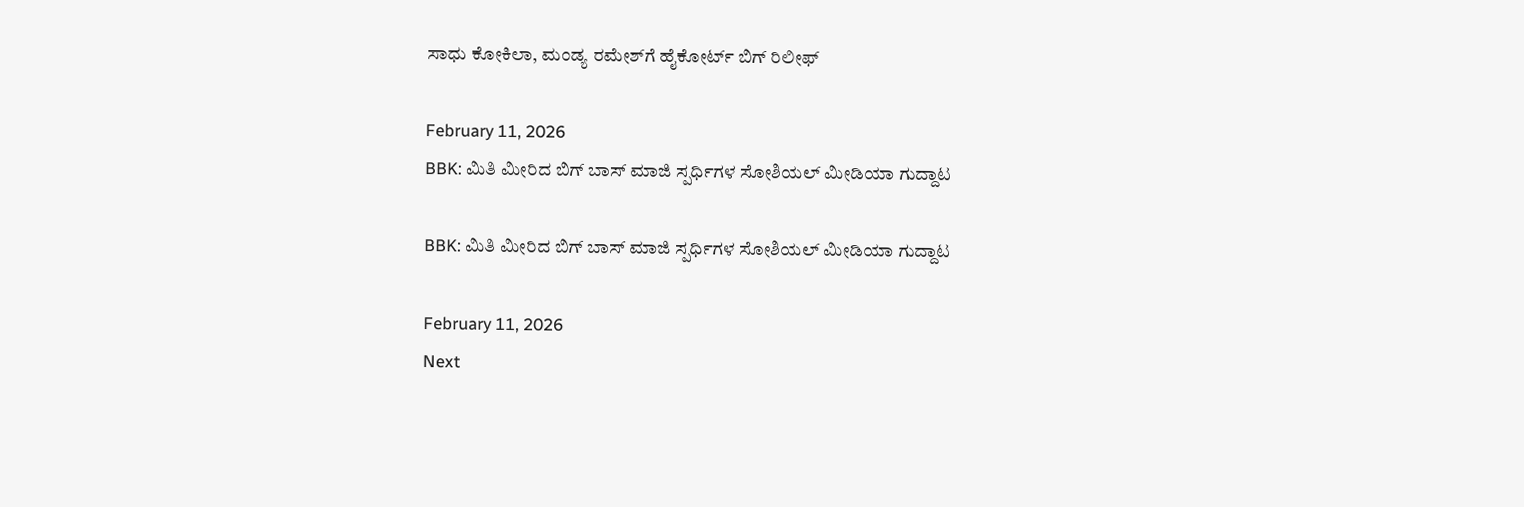ಸಾಧು ಕೋಕಿಲಾ, ಮಂಡ್ಯ ರಮೇಶ್‌ಗೆ ಹೈಕೋರ್ಟ್ ಬಿಗ್‌ ರಿಲೀಫ್

February 11, 2026
BBK: ಮಿತಿ ಮೀರಿದ ಬಿಗ್ ಬಾಸ್ ಮಾಜಿ ಸ್ಪರ್ಧಿಗಳ ಸೋಶಿಯಲ್‌ ಮೀಡಿಯಾ ಗುದ್ದಾಟ

BBK: ಮಿತಿ ಮೀರಿದ ಬಿಗ್ ಬಾಸ್ ಮಾಜಿ ಸ್ಪರ್ಧಿಗಳ ಸೋಶಿಯಲ್‌ ಮೀಡಿಯಾ ಗುದ್ದಾಟ

February 11, 2026
Next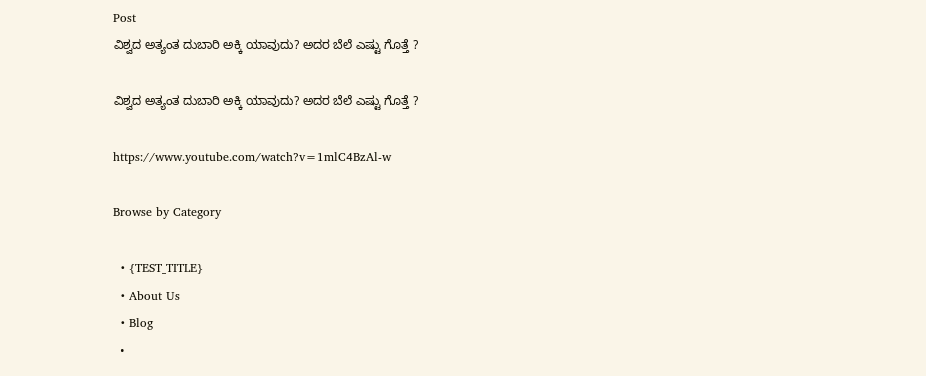Post
ವಿಶ್ವದ ಅತ್ಯಂತ ದುಬಾರಿ ಅಕ್ಕಿ ಯಾವುದು? ಅದರ ಬೆಲೆ‌ ಎಷ್ಟು ಗೊತ್ತೆ ?

ವಿಶ್ವದ ಅತ್ಯಂತ ದುಬಾರಿ ಅಕ್ಕಿ ಯಾವುದು? ಅದರ ಬೆಲೆ‌ ಎಷ್ಟು ಗೊತ್ತೆ ?

https://www.youtube.com/watch?v=1mlC4BzAl-w

Browse by Category

  • {TEST_TITLE}
  • About Us
  • Blog
  •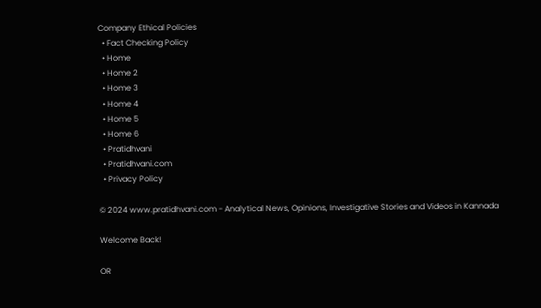Company Ethical Policies
  • Fact Checking Policy
  • Home
  • Home 2
  • Home 3
  • Home 4
  • Home 5
  • Home 6
  • Pratidhvani
  • Pratidhvani.com
  • Privacy Policy

© 2024 www.pratidhvani.com - Analytical News, Opinions, Investigative Stories and Videos in Kannada

Welcome Back!

OR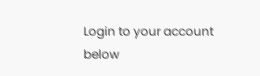Login to your account below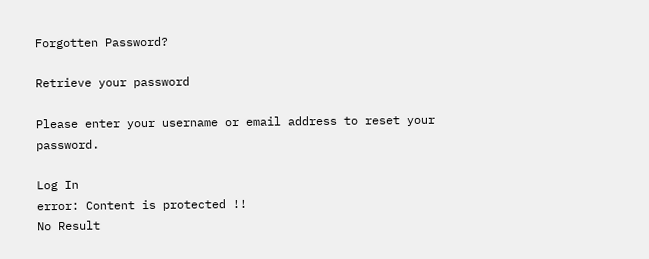Forgotten Password?

Retrieve your password

Please enter your username or email address to reset your password.

Log In
error: Content is protected !!
No Result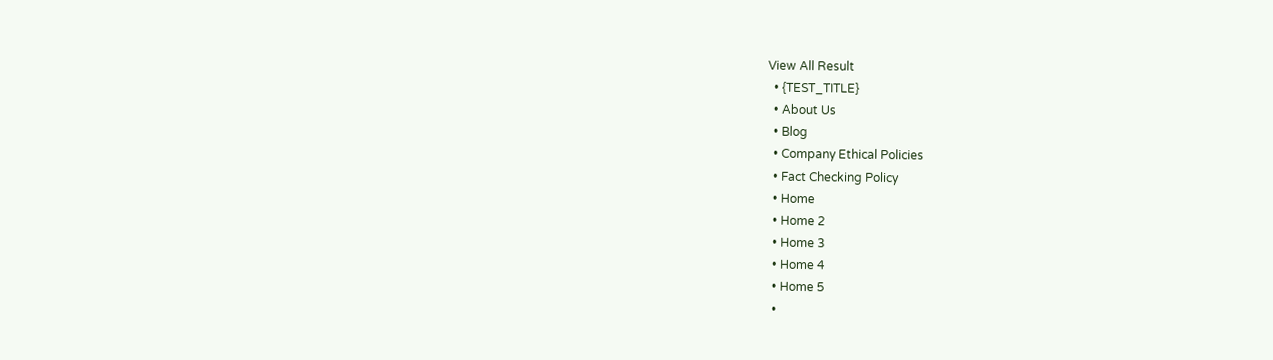View All Result
  • {TEST_TITLE}
  • About Us
  • Blog
  • Company Ethical Policies
  • Fact Checking Policy
  • Home
  • Home 2
  • Home 3
  • Home 4
  • Home 5
  •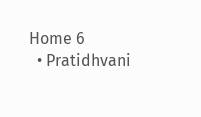Home 6
  • Pratidhvani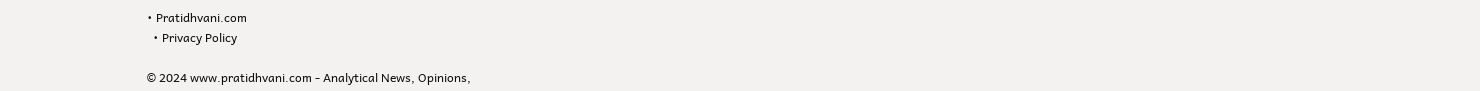• Pratidhvani.com
  • Privacy Policy

© 2024 www.pratidhvani.com - Analytical News, Opinions,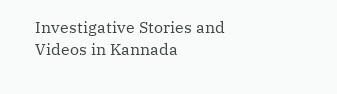Investigative Stories and Videos in Kannada